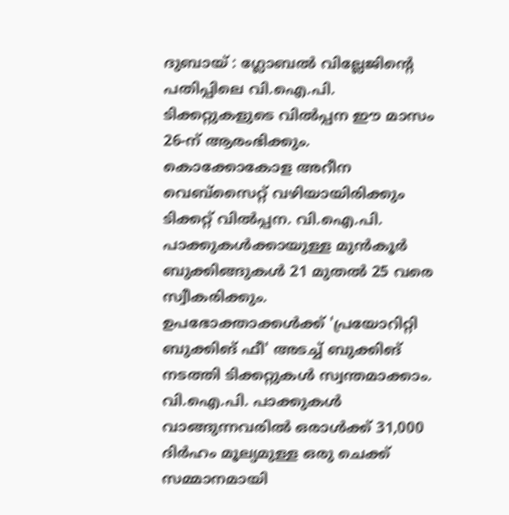ദുബായ് : ഗ്ലോബൽ വില്ലേജിന്റെ പതിപ്പിലെ വി.ഐ.പി. ടിക്കറ്റുകളുടെ വിൽപ്പന ഈ മാസം 26-ന് ആരംഭിക്കും. കൊക്കോകോള അറീന വെബ്സൈറ്റ് വഴിയായിരിക്കും ടിക്കറ്റ് വിൽപ്പന. വി.ഐ.പി. പാക്കുകൾക്കായുള്ള മുൻകൂർ ബുക്കിങ്ങുകൾ 21 മുതൽ 25 വരെ സ്വീകരിക്കും. ഉപഭോക്താക്കൾക്ക് 'പ്രയോറിറ്റി ബുക്കിങ് ഫീ' അടച്ച് ബുക്കിങ് നടത്തി ടിക്കറ്റുകൾ സ്വന്തമാക്കാം.
വി.ഐ.പി. പാക്കുകൾ വാങ്ങുന്നവരിൽ ഒരാൾക്ക് 31,000 ദിർഹം മൂല്യമുള്ള ഒരു ചെക്ക് സമ്മാനമായി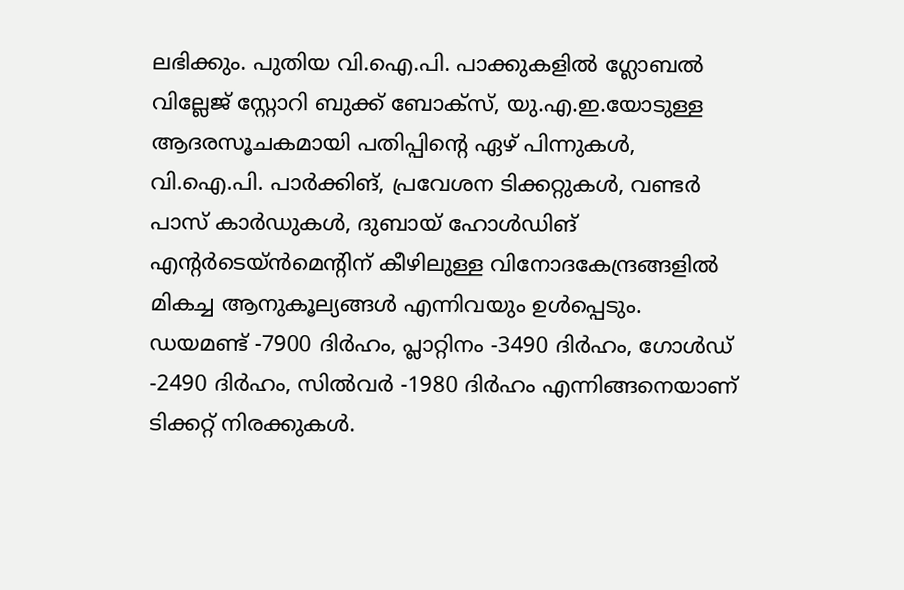ലഭിക്കും. പുതിയ വി.ഐ.പി. പാക്കുകളിൽ ഗ്ലോബൽ വില്ലേജ് സ്റ്റോറി ബുക്ക് ബോക്സ്, യു.എ.ഇ.യോടുള്ള ആദരസൂചകമായി പതിപ്പിന്റെ ഏഴ് പിന്നുകൾ, വി.ഐ.പി. പാർക്കിങ്, പ്രവേശന ടിക്കറ്റുകൾ, വണ്ടർ പാസ് കാർഡുകൾ, ദുബായ് ഹോൾഡിങ് എന്റർടെയ്ൻമെന്റിന് കീഴിലുള്ള വിനോദകേന്ദ്രങ്ങളിൽ മികച്ച ആനുകൂല്യങ്ങൾ എന്നിവയും ഉൾപ്പെടും. ഡയമണ്ട് -7900 ദിർഹം, പ്ലാറ്റിനം -3490 ദിർഹം, ഗോൾഡ് -2490 ദിർഹം, സിൽവർ -1980 ദിർഹം എന്നിങ്ങനെയാണ് ടിക്കറ്റ് നിരക്കുകൾ.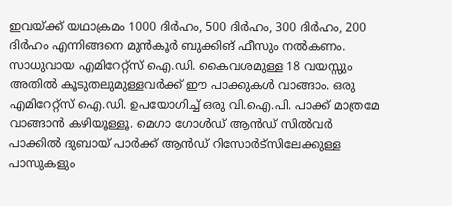ഇവയ്ക്ക് യഥാക്രമം 1000 ദിർഹം, 500 ദിർഹം, 300 ദിർഹം, 200 ദിർഹം എന്നിങ്ങനെ മുൻകൂർ ബുക്കിങ് ഫീസും നൽകണം. സാധുവായ എമിറേറ്റ്സ് ഐ.ഡി. കൈവശമുള്ള 18 വയസ്സും അതിൽ കൂടുതലുമുള്ളവർക്ക് ഈ പാക്കുകൾ വാങ്ങാം. ഒരു എമിറേറ്റ്സ് ഐ.ഡി. ഉപയോഗിച്ച് ഒരു വി.ഐ.പി. പാക്ക് മാത്രമേ വാങ്ങാൻ കഴിയൂള്ളൂ. മെഗാ ഗോൾഡ് ആൻഡ് സിൽവർ പാക്കിൽ ദുബായ് പാർക്ക് ആൻഡ് റിസോർട്സിലേക്കുള്ള പാസുകളും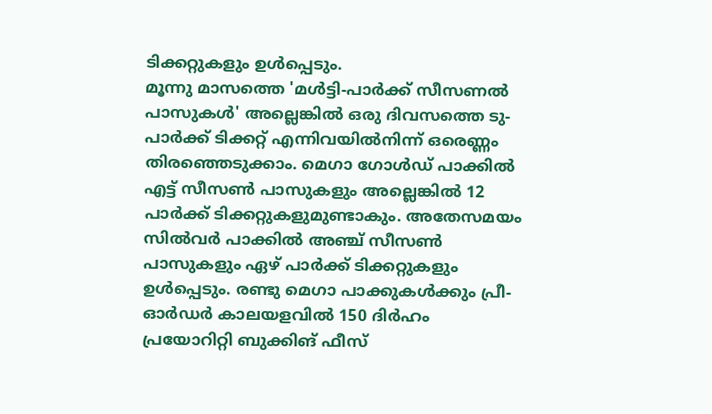ടിക്കറ്റുകളും ഉൾപ്പെടും.
മൂന്നു മാസത്തെ 'മൾട്ടി-പാർക്ക് സീസണൽ പാസുകൾ' അല്ലെങ്കിൽ ഒരു ദിവസത്തെ ടു-പാർക്ക് ടിക്കറ്റ് എന്നിവയിൽനിന്ന് ഒരെണ്ണം തിരഞ്ഞെടുക്കാം. മെഗാ ഗോൾഡ് പാക്കിൽ എട്ട് സീസൺ പാസുകളും അല്ലെങ്കിൽ 12 പാർക്ക് ടിക്കറ്റുകളുമുണ്ടാകും. അതേസമയം സിൽവർ പാക്കിൽ അഞ്ച് സീസൺ പാസുകളും ഏഴ് പാർക്ക് ടിക്കറ്റുകളും ഉൾപ്പെടും. രണ്ടു മെഗാ പാക്കുകൾക്കും പ്രീ-ഓർഡർ കാലയളവിൽ 150 ദിർഹം പ്രയോറിറ്റി ബുക്കിങ് ഫീസ്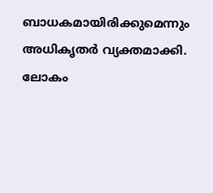ബാധകമായിരിക്കുമെന്നും അധികൃതർ വ്യക്തമാക്കി. ലോകം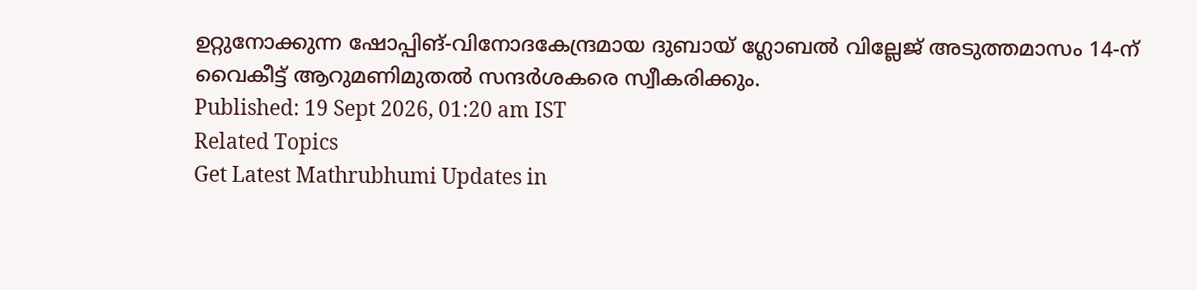ഉറ്റുനോക്കുന്ന ഷോപ്പിങ്-വിനോദകേന്ദ്രമായ ദുബായ് ഗ്ലോബൽ വില്ലേജ് അടുത്തമാസം 14-ന് വൈകീട്ട് ആറുമണിമുതൽ സന്ദർശകരെ സ്വീകരിക്കും.
Published: 19 Sept 2026, 01:20 am IST
Related Topics
Get Latest Mathrubhumi Updates in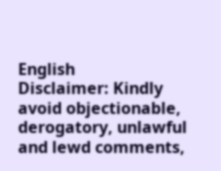English
Disclaimer: Kindly avoid objectionable, derogatory, unlawful and lewd comments,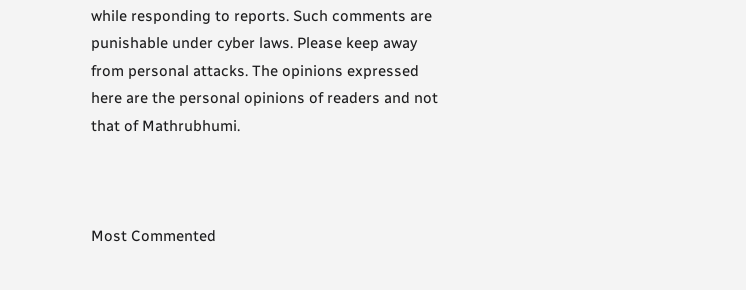while responding to reports. Such comments are punishable under cyber laws. Please keep away from personal attacks. The opinions expressed here are the personal opinions of readers and not that of Mathrubhumi.



Most Commented